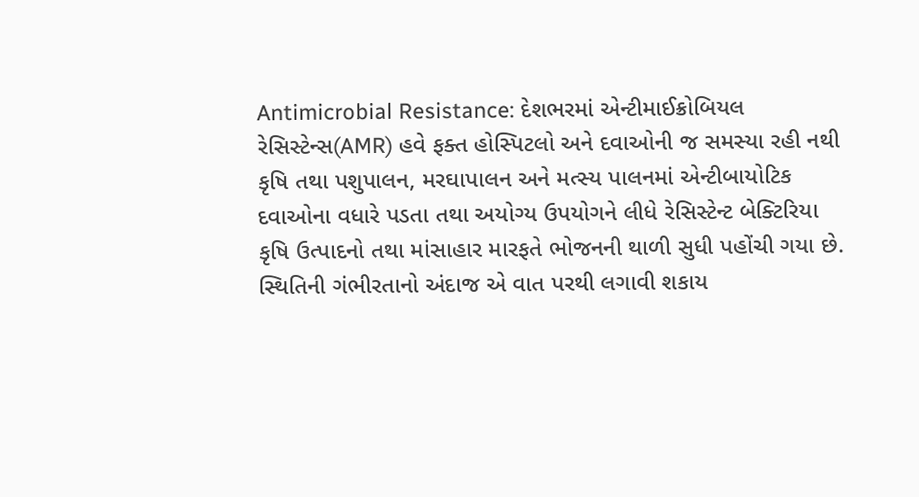Antimicrobial Resistance: દેશભરમાં એન્ટીમાઈક્રોબિયલ રેસિસ્ટેન્સ(AMR) હવે ફક્ત હોસ્પિટલો અને દવાઓની જ સમસ્યા રહી નથી કૃષિ તથા પશુપાલન, મરઘાપાલન અને મત્સ્ય પાલનમાં એન્ટીબાયોટિક દવાઓના વધારે પડતા તથા અયોગ્ય ઉપયોગને લીધે રેસિસ્ટેન્ટ બેક્ટિરિયા કૃષિ ઉત્પાદનો તથા માંસાહાર મારફતે ભોજનની થાળી સુધી પહોંચી ગયા છે.
સ્થિતિની ગંભીરતાનો અંદાજ એ વાત પરથી લગાવી શકાય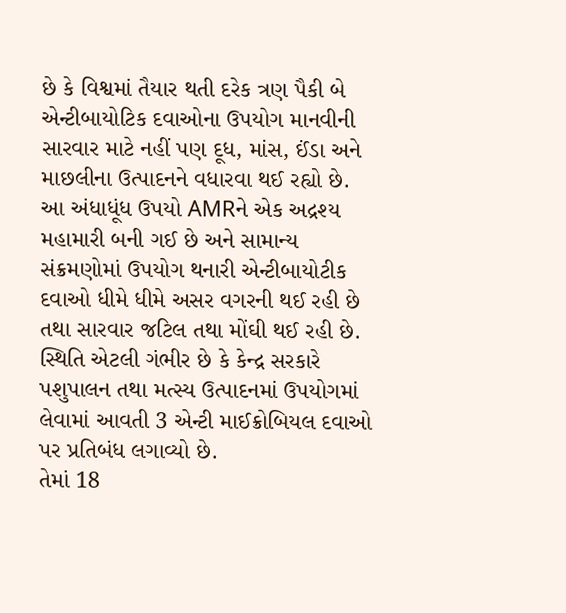છે કે વિશ્વમાં તૈયાર થતી દરેક ત્રણ પૈકી બે એન્ટીબાયોટિક દવાઓના ઉપયોગ માનવીની સારવાર માટે નહીં પણ દૂધ, માંસ, ઈંડા અને માછલીના ઉત્પાદનને વધારવા થઈ રહ્યો છે.
આ અંધાધૂંધ ઉપયો AMRને એક અદ્રશ્ય મહામારી બની ગઈ છે અને સામાન્ય સંક્રમણોમાં ઉપયોગ થનારી એન્ટીબાયોટીક દવાઓ ધીમે ધીમે અસર વગરની થઈ રહી છે તથા સારવાર જટિલ તથા મોંઘી થઈ રહી છે. સ્થિતિ એટલી ગંભીર છે કે કેન્દ્ર સરકારે પશુપાલન તથા મત્સ્ય ઉત્પાદનમાં ઉપયોગમાં લેવામાં આવતી 3 એન્ટી માઈક્રોબિયલ દવાઓ પર પ્રતિબંધ લગાવ્યો છે.
તેમાં 18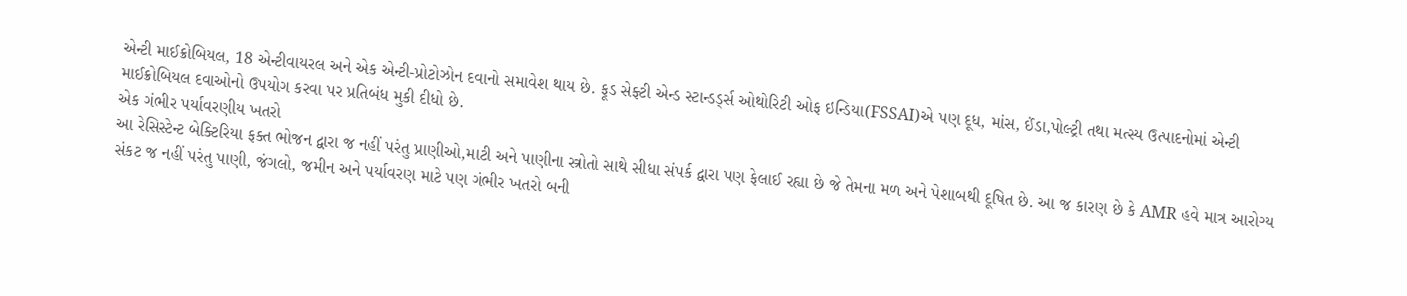એન્ટી માઈક્રોબિયલ, 18 એન્ટીવાયરલ અને એક એન્ટી-પ્રોટોઝોન દવાનો સમાવેશ થાય છે. ફૂડ સેફ્ટી એન્ડ સ્ટાન્ડર્ડ્સ ઓથોરિટી ઓફ ઇન્ડિયા(FSSAI)એ પણ દૂધ, માંસ, ઈંડા,પોલ્ટ્રી તથા મત્સ્ય ઉત્પાદનોમાં એન્ટી માઈક્રોબિયલ દવાઓનો ઉપયોગ કરવા પર પ્રતિબંધ મુકી દીધો છે.
એક ગંભીર પર્યાવરણીય ખતરો
આ રેસિસ્ટેન્ટ બેક્ટિરિયા ફક્ત ભોજન દ્વારા જ નહીં પરંતુ પ્રાણીઓ,માટી અને પાણીના સ્ત્રોતો સાથે સીધા સંપર્ક દ્વારા પણ ફેલાઈ રહ્યા છે જે તેમના મળ અને પેશાબથી દૂષિત છે. આ જ કારણ છે કે AMR હવે માત્ર આરોગ્ય સંકટ જ નહીં પરંતુ પાણી, જંગલો, જમીન અને પર્યાવરણ માટે પણ ગંભીર ખતરો બની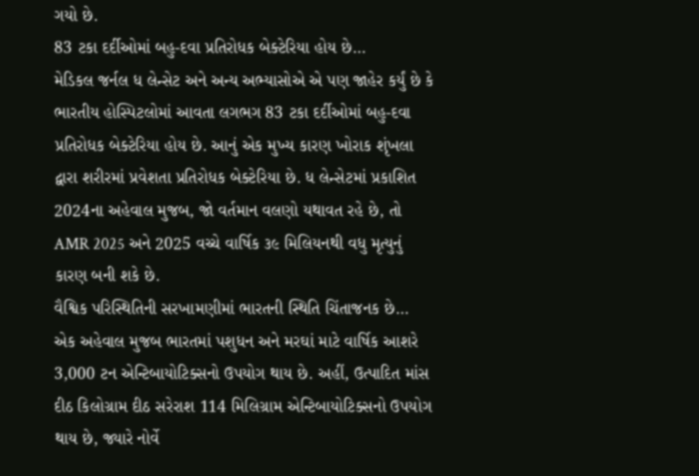ગયો છે.
83 ટકા દર્દીઓમાં બહુ-દવા પ્રતિરોધક બેક્ટેરિયા હોય છે…
મેડિકલ જર્નલ ધ લેન્સેટ અને અન્ય અભ્યાસોએ એ પણ જાહેર કર્યું છે કે ભારતીય હોસ્પિટલોમાં આવતા લગભગ 83 ટકા દર્દીઓમાં બહુ-દવા પ્રતિરોધક બેક્ટેરિયા હોય છે. આનું એક મુખ્ય કારણ ખોરાક શૃંખલા દ્વારા શરીરમાં પ્રવેશતા પ્રતિરોધક બેક્ટેરિયા છે. ધ લેન્સેટમાં પ્રકાશિત 2024ના અહેવાલ મુજબ, જો વર્તમાન વલણો યથાવત રહે છે, તો AMR 2025 અને 2025 વચ્ચે વાર્ષિક ૩૯ મિલિયનથી વધુ મૃત્યુનું કારણ બની શકે છે.
વૈશ્વિક પરિસ્થિતિની સરખામણીમાં ભારતની સ્થિતિ ચિંતાજનક છે…
એક અહેવાલ મુજબ ભારતમાં પશુધન અને મરઘાં માટે વાર્ષિક આશરે 3,000 ટન એન્ટિબાયોટિક્સનો ઉપયોગ થાય છે. અહીં, ઉત્પાદિત માંસ દીઠ કિલોગ્રામ દીઠ સરેરાશ 114 મિલિગ્રામ એન્ટિબાયોટિક્સનો ઉપયોગ થાય છે, જ્યારે નોર્વે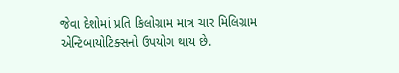જેવા દેશોમાં પ્રતિ કિલોગ્રામ માત્ર ચાર મિલિગ્રામ એન્ટિબાયોટિક્સનો ઉપયોગ થાય છે.